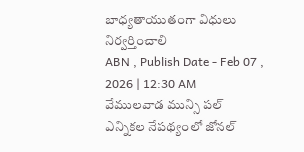బాధ్యతాయుతంగా విధులు నిర్వర్తించాలి
ABN , Publish Date - Feb 07 , 2026 | 12:30 AM
వేములవాడ మున్సి పల్ ఎన్నికల నేపథ్యంలో జోనల్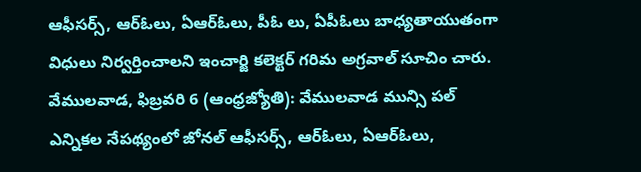ఆఫీసర్స్, ఆర్ఓలు, ఏఆర్ఓలు, పీఓ లు, ఏపీఓలు బాధ్యతాయుతంగా విధులు నిర్వర్తించాలని ఇంచార్జి కలెక్టర్ గరిమ అగ్రవాల్ సూచిం చారు.
వేములవాడ, ఫిబ్రవరి 6 (ఆంధ్రజ్యోతి): వేములవాడ మున్సి పల్ ఎన్నికల నేపథ్యంలో జోనల్ ఆఫీసర్స్, ఆర్ఓలు, ఏఆర్ఓలు,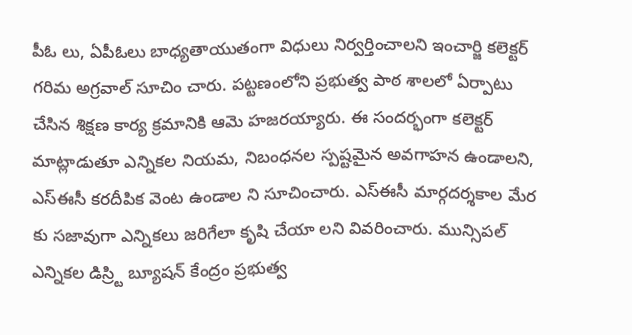పీఓ లు, ఏపీఓలు బాధ్యతాయుతంగా విధులు నిర్వర్తించాలని ఇంచార్జి కలెక్టర్ గరిమ అగ్రవాల్ సూచిం చారు. పట్టణంలోని ప్రభుత్వ పాఠ శాలలో ఏర్పాటు చేసిన శిక్షణ కార్య క్రమానికి ఆమె హజరయ్యారు. ఈ సందర్భంగా కలెక్టర్ మాట్లాడుతూ ఎన్నికల నియమ, నిబంధనల స్పష్టమైన అవగాహన ఉండాలని, ఎస్ఈసీ కరదీపిక వెంట ఉండాల ని సూచించారు. ఎస్ఈసీ మార్గదర్శకాల మేర కు సజావుగా ఎన్నికలు జరిగేలా కృషి చేయా లని వివరించారు. మున్సిపల్ ఎన్నికల డిస్ర్టి బ్యూషన్ కేంద్రం ప్రభుత్వ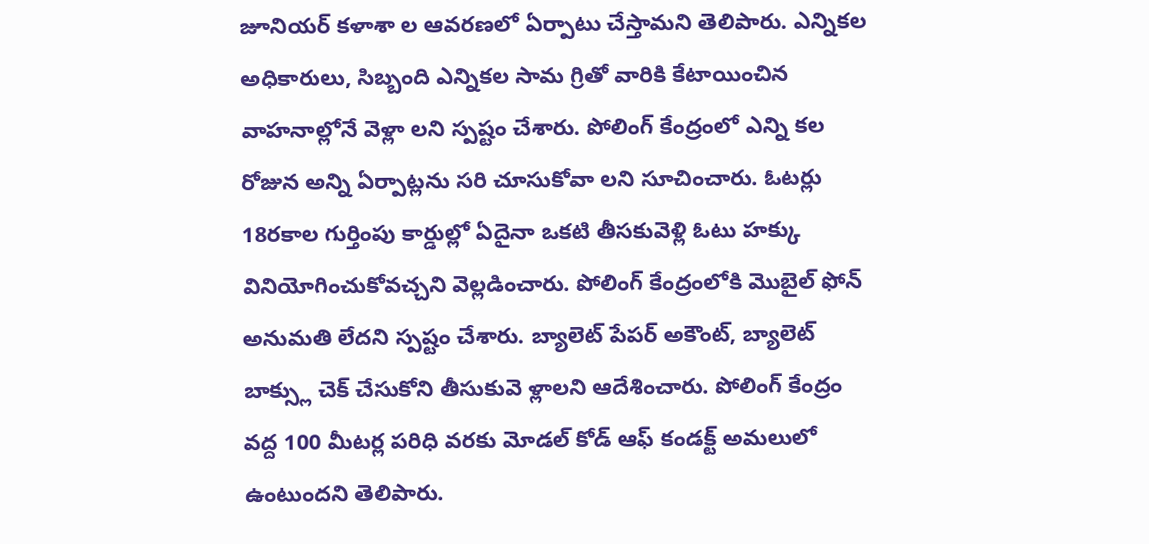జూనియర్ కళాశా ల ఆవరణలో ఏర్పాటు చేస్తామని తెలిపారు. ఎన్నికల అధికారులు, సిబ్బంది ఎన్నికల సామ గ్రితో వారికి కేటాయించిన వాహనాల్లోనే వెళ్లా లని స్పష్టం చేశారు. పోలింగ్ కేంద్రంలో ఎన్ని కల రోజున అన్ని ఏర్పాట్లను సరి చూసుకోవా లని సూచించారు. ఓటర్లు 18రకాల గుర్తింపు కార్డుల్లో ఏదైనా ఒకటి తీసకువెళ్లి ఓటు హక్కు వినియోగించుకోవచ్చని వెల్లడించారు. పోలింగ్ కేంద్రంలోకి మొబైల్ ఫోన్ అనుమతి లేదని స్పష్టం చేశారు. బ్యాలెట్ పేపర్ అకౌంట్, బ్యాలెట్ బాక్స్లు చెక్ చేసుకోని తీసుకువె ళ్లాలని ఆదేశించారు. పోలింగ్ కేంద్రం వద్ద 100 మీటర్ల పరిధి వరకు మోడల్ కోడ్ ఆఫ్ కండక్ట్ అమలులో ఉంటుందని తెలిపారు.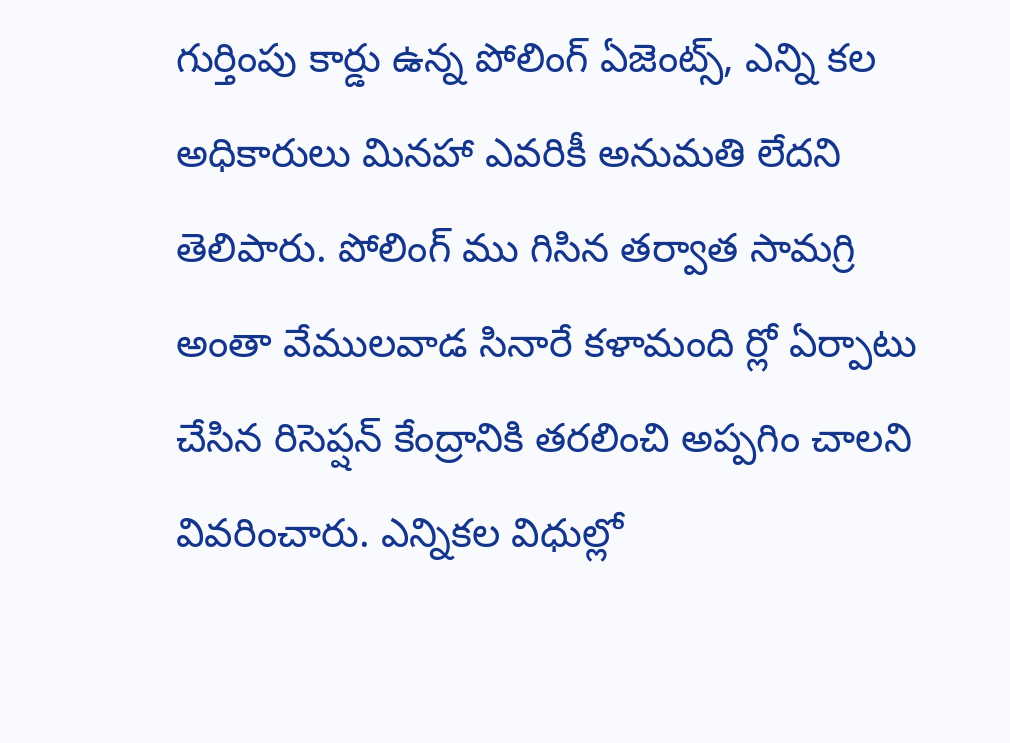గుర్తింపు కార్డు ఉన్న పోలింగ్ ఏజెంట్స్, ఎన్ని కల అధికారులు మినహా ఎవరికీ అనుమతి లేదని తెలిపారు. పోలింగ్ ము గిసిన తర్వాత సామగ్రి అంతా వేములవాడ సినారే కళామంది ర్లో ఏర్పాటు చేసిన రిసెప్షన్ కేంద్రానికి తరలించి అప్పగిం చాలని వివరించారు. ఎన్నికల విధుల్లో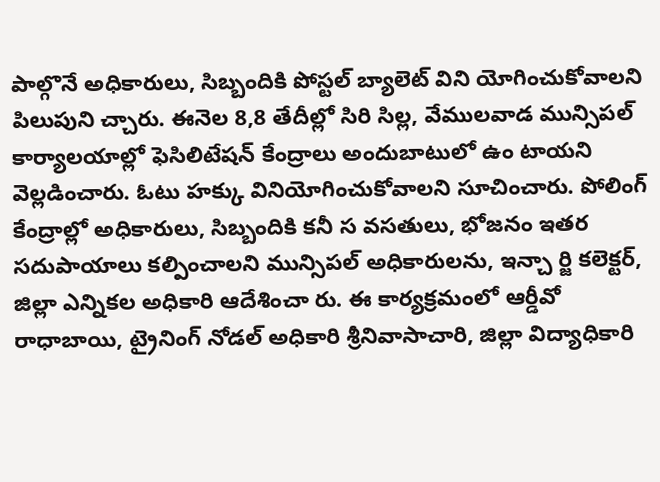పాల్గొనే అధికారులు, సిబ్బందికి పోస్టల్ బ్యాలెట్ విని యోగించుకోవాలని పిలుపుని చ్చారు. ఈనెల 8,8 తేదీల్లో సిరి సిల్ల, వేములవాడ మున్సిపల్ కార్యాలయాల్లో ఫెసిలిటేషన్ కేంద్రాలు అందుబాటులో ఉం టాయని వెల్లడించారు. ఓటు హక్కు వినియోగించుకోవాలని సూచించారు. పోలింగ్ కేంద్రాల్లో అధికారులు, సిబ్బందికి కనీ స వసతులు, భోజనం ఇతర సదుపాయాలు కల్పించాలని మున్సిపల్ అధికారులను, ఇన్చా ర్జి కలెక్టర్, జిల్లా ఎన్నికల అధికారి ఆదేశించా రు. ఈ కార్యక్రమంలో ఆర్డీవో రాధాబాయి, ట్రైనింగ్ నోడల్ అధికారి శ్రీనివాసాచారి, జిల్లా విద్యాధికారి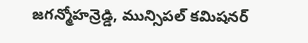జగన్మోహన్రెడ్డి, మున్సిపల్ కమిషనర్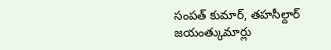సంపత్ కుమార్, తహసీల్దార్ జయంత్కుమార్లు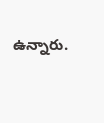ఉన్నారు.